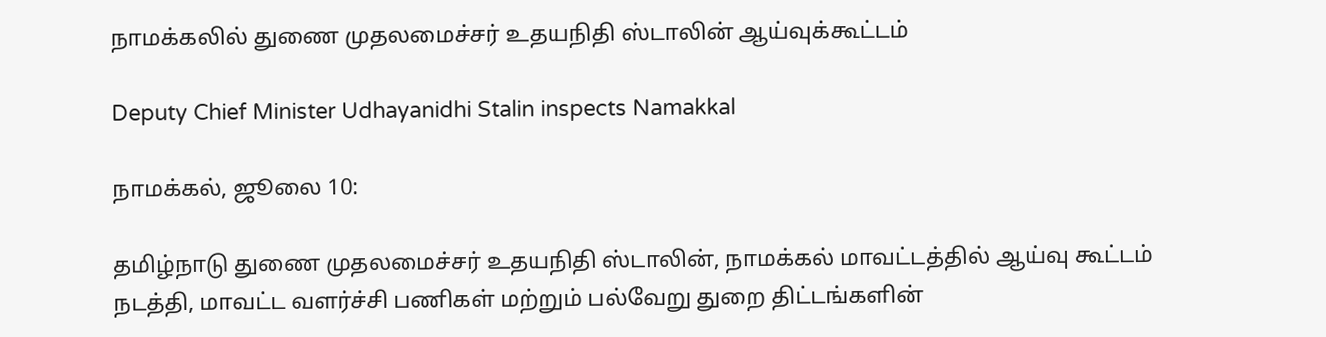நாமக்கலில் துணை முதலமைச்சர் உதயநிதி ஸ்டாலின் ஆய்வுக்கூட்டம்

Deputy Chief Minister Udhayanidhi Stalin inspects Namakkal

நாமக்கல், ஜூலை 10:

தமிழ்நாடு துணை முதலமைச்சர் உதயநிதி ஸ்டாலின், நாமக்கல் மாவட்டத்தில் ஆய்வு கூட்டம் நடத்தி, மாவட்ட வளர்ச்சி பணிகள் மற்றும் பல்வேறு துறை திட்டங்களின்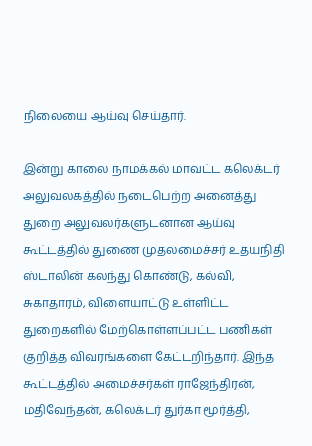நிலையை ஆய்வு செய்தார்.

இன்று காலை நாமக்கல் மாவட்ட கலெக்டர் அலுவலகத்தில் நடைபெற்ற அனைத்து துறை அலுவலர்களுடனான ஆய்வு கூட்டத்தில் துணை முதலமைச்சர் உதயநிதி ஸ்டாலின் கலந்து கொண்டு, கல்வி, சுகாதாரம், விளையாட்டு உள்ளிட்ட துறைகளில் மேற்கொள்ளப்பட்ட பணிகள் குறித்த விவரங்களை கேட்டறிந்தார். இந்த கூட்டத்தில் அமைச்சர்கள் ராஜேந்திரன், மதிவேந்தன், கலெக்டர் துர்கா மூர்த்தி,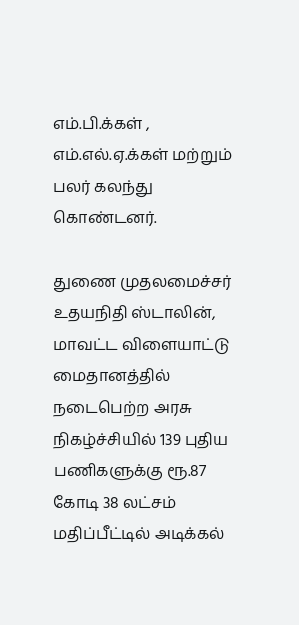எம்.பி.க்கள் , எம்.எல்.ஏ.க்கள் மற்றும் பலர் கலந்து கொண்டனர்.

துணை முதலமைச்சர் உதயநிதி ஸ்டாலின், மாவட்ட விளையாட்டு மைதானத்தில் நடைபெற்ற அரசு நிகழ்ச்சியில் 139 புதிய பணிகளுக்கு ரூ.87 கோடி 38 லட்சம் மதிப்பீட்டில் அடிக்கல்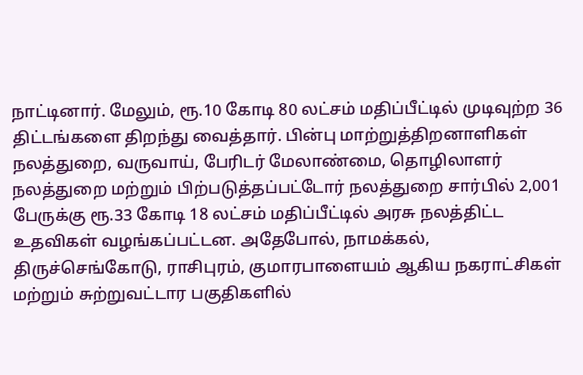நாட்டினார். மேலும், ரூ.10 கோடி 80 லட்சம் மதிப்பீட்டில் முடிவுற்ற 36 திட்டங்களை திறந்து வைத்தார். பின்பு மாற்றுத்திறனாளிகள் நலத்துறை, வருவாய், பேரிடர் மேலாண்மை, தொழிலாளர் நலத்துறை மற்றும் பிற்படுத்தப்பட்டோர் நலத்துறை சார்பில் 2,001 பேருக்கு ரூ.33 கோடி 18 லட்சம் மதிப்பீட்டில் அரசு நலத்திட்ட உதவிகள் வழங்கப்பட்டன. அதேபோல், நாமக்கல், திருச்செங்கோடு, ராசிபுரம், குமாரபாளையம் ஆகிய நகராட்சிகள் மற்றும் சுற்றுவட்டார பகுதிகளில்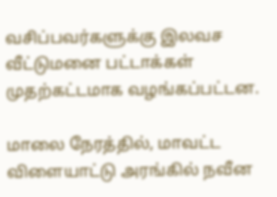வசிப்பவர்களுக்கு இலவச வீட்டுமனை பட்டாக்கள் முதற்கட்டமாக வழங்கப்பட்டன.

மாலை நேரத்தில், மாவட்ட விளையாட்டு அரங்கில் நவீன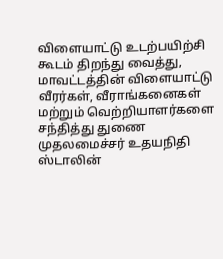விளையாட்டு உடற்பயிற்சி கூடம் திறந்து வைத்து, மாவட்டத்தின் விளையாட்டு வீரர்கள், வீராங்கனைகள் மற்றும் வெற்றியாளர்களை சந்தித்து துணை முதலமைச்சர் உதயநிதி ஸ்டாலின்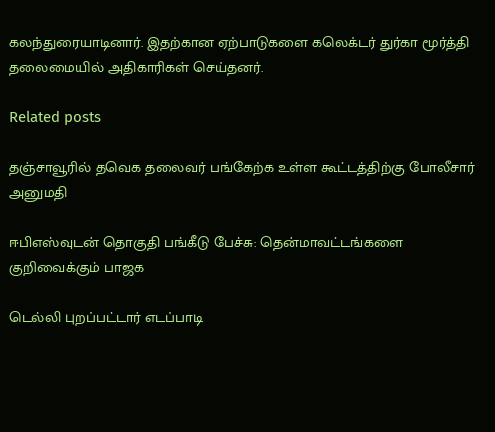கலந்துரையாடினார். இதற்கான ஏற்பாடுகளை கலெக்டர் துர்கா மூர்த்தி தலைமையில் அதிகாரிகள் செய்தனர்.

Related posts

தஞ்சாவூரில் தவெக தலைவர் பங்கேற்க உள்ள கூட்டத்திற்கு போலீசார் அனுமதி

ஈபிஎஸ்வுடன் தொகுதி பங்கீடு பேச்சு: தென்மாவட்டங்களை குறிவைக்கும் பாஜக

டெல்லி புறப்பட்டார் எடப்பாடி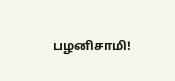பழனிசாமி!